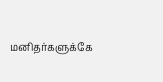மனிதர்களுக்கே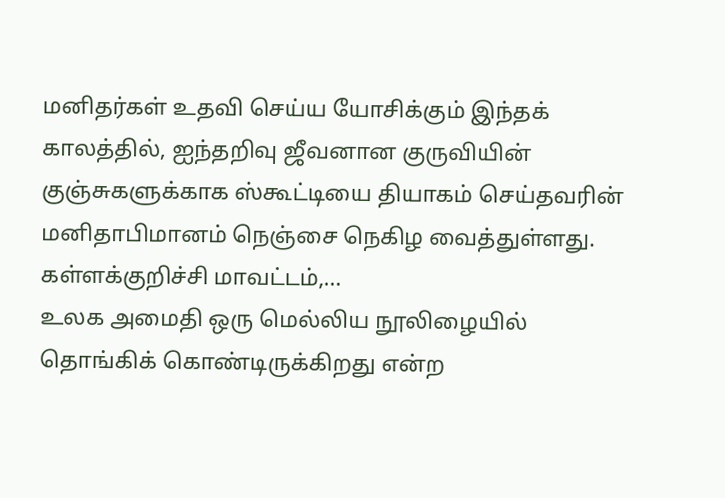மனிதர்கள் உதவி செய்ய யோசிக்கும் இந்தக் காலத்தில், ஐந்தறிவு ஜீவனான குருவியின் குஞ்சுகளுக்காக ஸ்கூட்டியை தியாகம் செய்தவரின் மனிதாபிமானம் நெஞ்சை நெகிழ வைத்துள்ளது. கள்ளக்குறிச்சி மாவட்டம்,…
உலக அமைதி ஒரு மெல்லிய நூலிழையில் தொங்கிக் கொண்டிருக்கிறது என்ற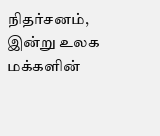நிதர்சனம், இன்று உலக மக்களின்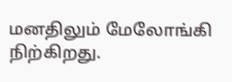மனதிலும் மேலோங்கி நிற்கிறது.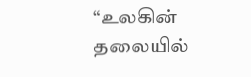“உலகின் தலையில்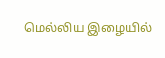மெல்லிய இழையில்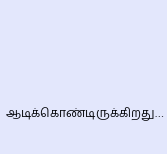ஆடிக்கொண்டிருக்கிறது…